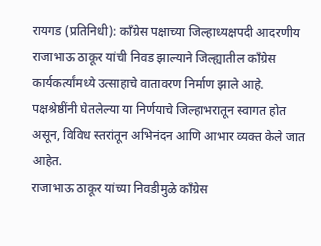रायगड (प्रतिनिधी): काँग्रेस पक्षाच्या जिल्हाध्यक्षपदी आदरणीय राजाभाऊ ठाकूर यांची निवड झाल्याने जिल्ह्यातील काँग्रेस कार्यकर्त्यांमध्ये उत्साहाचे वातावरण निर्माण झाले आहे. पक्षश्रेष्ठींनी घेतलेल्या या निर्णयाचे जिल्हाभरातून स्वागत होत असून, विविध स्तरांतून अभिनंदन आणि आभार व्यक्त केले जात आहेत.
राजाभाऊ ठाकूर यांच्या निवडीमुळे काँग्रेस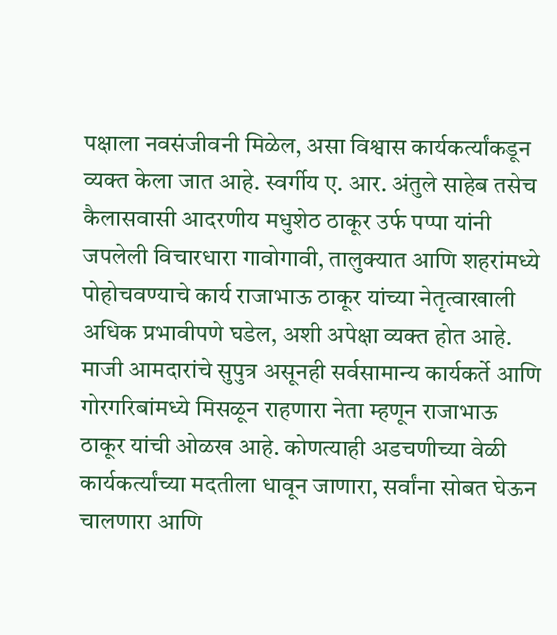पक्षाला नवसंजीवनी मिळेल, असा विश्वास कार्यकर्त्यांकडून व्यक्त केला जात आहे. स्वर्गीय ए. आर. अंतुले साहेब तसेच कैलासवासी आदरणीय मधुशेठ ठाकूर उर्फ पप्पा यांनी जपलेली विचारधारा गावोगावी, तालुक्यात आणि शहरांमध्ये पोहोचवण्याचे कार्य राजाभाऊ ठाकूर यांच्या नेतृत्वाखाली अधिक प्रभावीपणे घडेल, अशी अपेक्षा व्यक्त होत आहे.
माजी आमदारांचे सुपुत्र असूनही सर्वसामान्य कार्यकर्ते आणि गोरगरिबांमध्ये मिसळून राहणारा नेता म्हणून राजाभाऊ ठाकूर यांची ओळख आहे. कोणत्याही अडचणीच्या वेळी कार्यकर्त्यांच्या मदतीला धावून जाणारा, सर्वांना सोबत घेऊन चालणारा आणि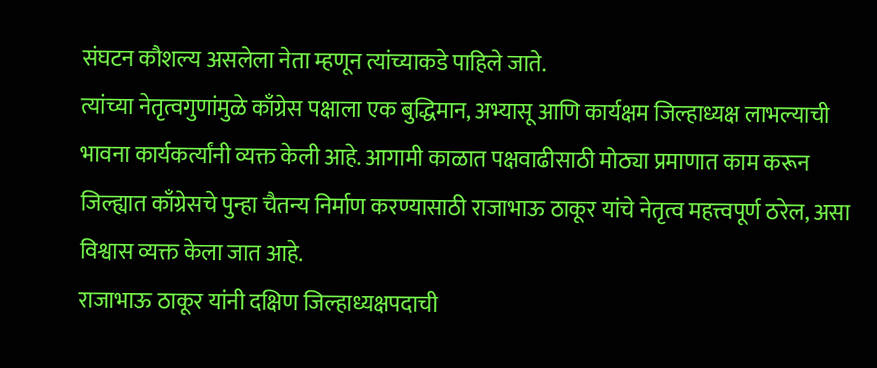संघटन कौशल्य असलेला नेता म्हणून त्यांच्याकडे पाहिले जाते.
त्यांच्या नेतृत्वगुणांमुळे काँग्रेस पक्षाला एक बुद्धिमान, अभ्यासू आणि कार्यक्षम जिल्हाध्यक्ष लाभल्याची भावना कार्यकर्त्यांनी व्यक्त केली आहे. आगामी काळात पक्षवाढीसाठी मोठ्या प्रमाणात काम करून जिल्ह्यात काँग्रेसचे पुन्हा चैतन्य निर्माण करण्यासाठी राजाभाऊ ठाकूर यांचे नेतृत्व महत्त्वपूर्ण ठरेल, असा विश्वास व्यक्त केला जात आहे.
राजाभाऊ ठाकूर यांनी दक्षिण जिल्हाध्यक्षपदाची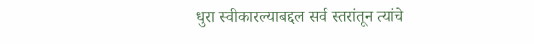धुरा स्वीकारल्याबद्दल सर्व स्तरांतून त्यांचे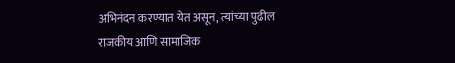अभिनंदन करण्यात येत असून, त्यांच्या पुढील राजकीय आणि सामाजिक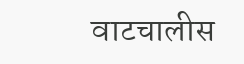वाटचालीस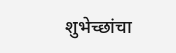शुभेच्छांचा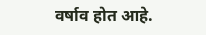वर्षाव होत आहे.